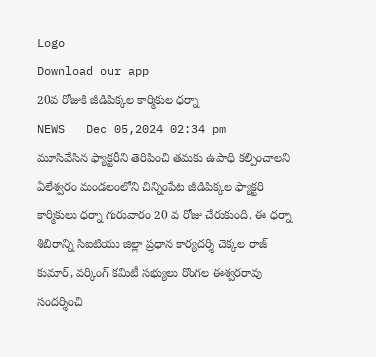Logo
Download our app
20వ రోజుకి జీడిపిక్కల కార్మికుల ధర్నా
NEWS   Dec 05,2024 02:34 pm
మూసివేసిన ఫ్యాక్టరీని తెరిపించి తమకు ఉపాధి కల్పించాలని ఏలేశ్వరం మండలంలోని చిన్నింపేట జీడిపిక్కల ఫ్యాక్టరి కార్మికులు ధర్నా గురువారం 20 వ రోజు చేరుకుంది. ఈ ధర్నా శిబిరాన్ని సిఐటియు జిల్లా ప్రధాన కార్యదర్శి చెక్కల రాజ్ కుమార్, వర్కింగ్ కమిటీ సభ్యులు రొంగల ఈశ్వరరావు సందర్శించి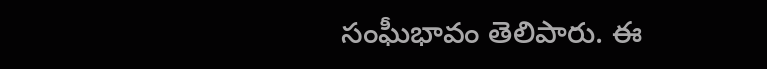సంఘీభావం తెలిపారు. ఈ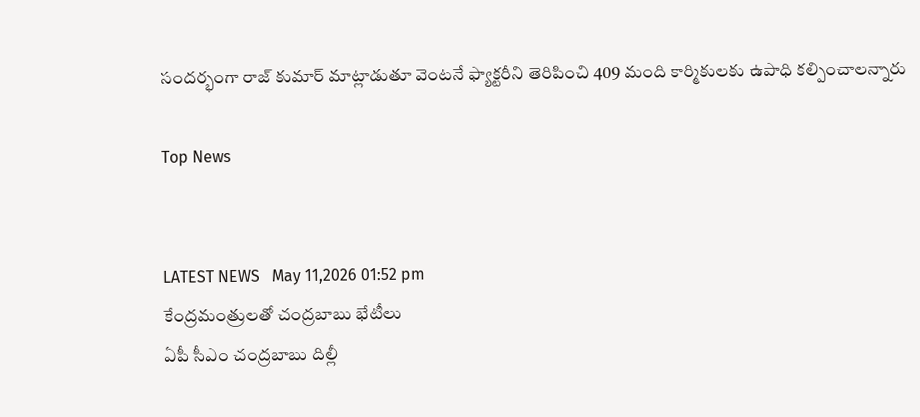సందర్భంగా రాజ్ కుమార్ మాట్లాడుతూ వెంటనే ఫ్యాక్టరీని తెరిపించి 409 మంది కార్మికులకు ఉపాధి కల్పించాలన్నారు

Top News


LATEST NEWS   May 11,2026 01:52 pm
కేంద్రమంత్రులతో చంద్రబాబు భేటీలు
ఏపీ సీఎం చంద్రబాబు దిల్లీ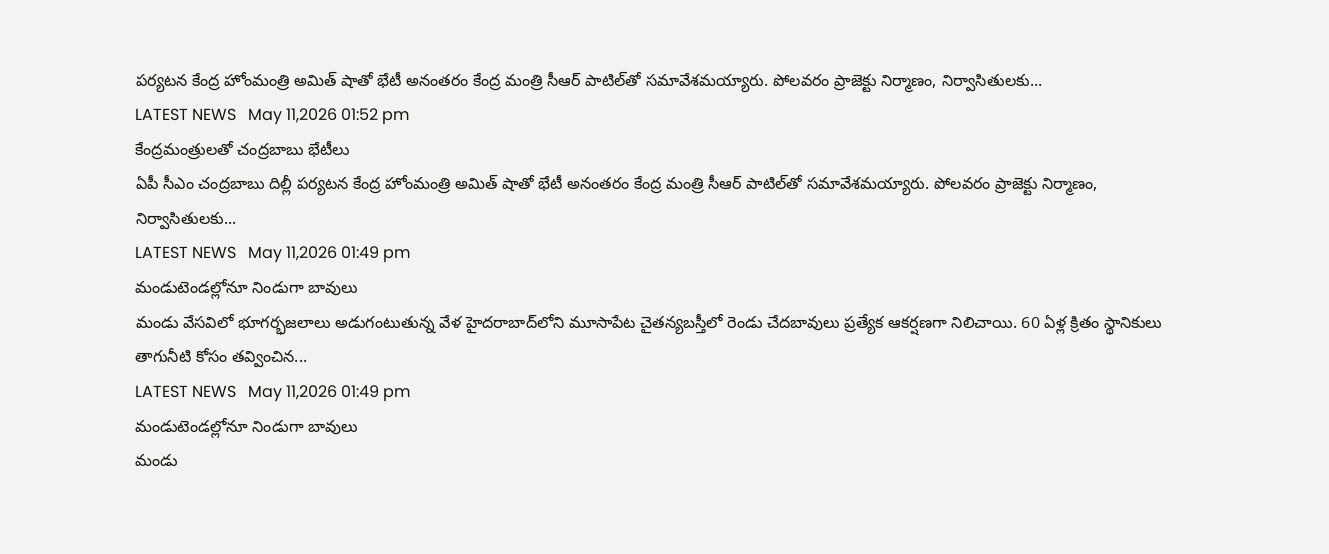పర్యటన కేంద్ర హోంమంత్రి అమిత్‌ షాతో భేటీ అనంతరం కేంద్ర మంత్రి సీఆర్‌ పాటిల్‌తో సమావేశమయ్యారు. పోలవరం ప్రాజెక్టు నిర్మాణం, నిర్వాసితులకు...
LATEST NEWS   May 11,2026 01:52 pm
కేంద్రమంత్రులతో చంద్రబాబు భేటీలు
ఏపీ సీఎం చంద్రబాబు దిల్లీ పర్యటన కేంద్ర హోంమంత్రి అమిత్‌ షాతో భేటీ అనంతరం కేంద్ర మంత్రి సీఆర్‌ పాటిల్‌తో సమావేశమయ్యారు. పోలవరం ప్రాజెక్టు నిర్మాణం, నిర్వాసితులకు...
LATEST NEWS   May 11,2026 01:49 pm
మండుటెండల్లోనూ నిండుగా బావులు
మండు వేసవిలో భూగర్భజలాలు అడుగంటుతున్న వేళ హైదరాబాద్‌లోని మూసాపేట చైతన్యబస్తీలో రెండు చేదబావులు ప్రత్యేక ఆకర్షణగా నిలిచాయి. 60 ఏళ్ల క్రితం స్థానికులు తాగునీటి కోసం తవ్వించిన...
LATEST NEWS   May 11,2026 01:49 pm
మండుటెండల్లోనూ నిండుగా బావులు
మండు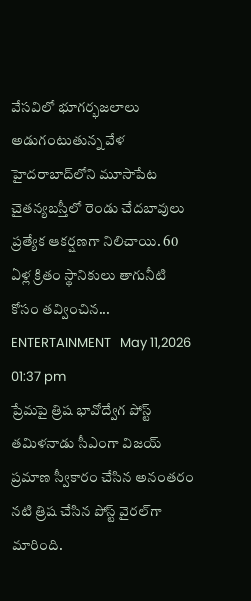వేసవిలో భూగర్భజలాలు అడుగంటుతున్న వేళ హైదరాబాద్‌లోని మూసాపేట చైతన్యబస్తీలో రెండు చేదబావులు ప్రత్యేక ఆకర్షణగా నిలిచాయి. 60 ఏళ్ల క్రితం స్థానికులు తాగునీటి కోసం తవ్వించిన...
ENTERTAINMENT   May 11,2026 01:37 pm
ప్రేమపై త్రిష భావోద్వేగ పోస్ట్‌
తమిళనాడు సీఎంగా విజయ్‌ ప్రమాణ స్వీకారం చేసిన అనంతరం నటి త్రిష చేసిన పోస్ట్‌ వైరల్‌గా మారింది.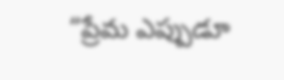“ప్రేమ ఎప్పుడూ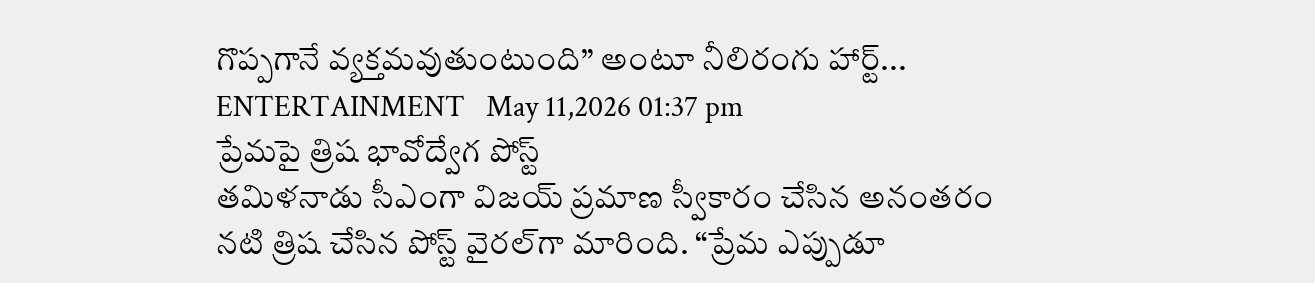గొప్పగానే వ్యక్తమవుతుంటుంది” అంటూ నీలిరంగు హార్ట్‌...
ENTERTAINMENT   May 11,2026 01:37 pm
ప్రేమపై త్రిష భావోద్వేగ పోస్ట్‌
తమిళనాడు సీఎంగా విజయ్‌ ప్రమాణ స్వీకారం చేసిన అనంతరం నటి త్రిష చేసిన పోస్ట్‌ వైరల్‌గా మారింది. “ప్రేమ ఎప్పుడూ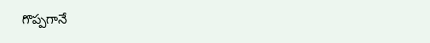గొప్పగానే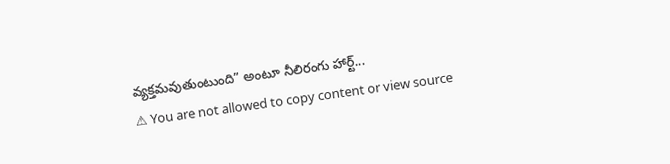వ్యక్తమవుతుంటుంది” అంటూ నీలిరంగు హార్ట్‌...
⚠ You are not allowed to copy content or view source